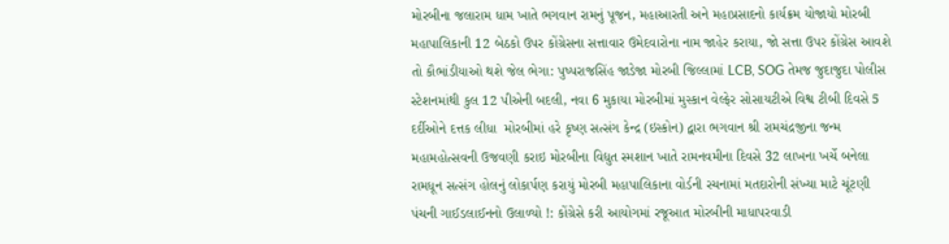મોરબીના જલારામ ધામ ખાતે ભગવાન રામનું પૂજન, મહાઆરતી અને મહાપ્રસાદનો કાર્યક્રમ યોજાયો મોરબી મહાપાલિકાની 12 બેઠકો ઉપર કોંગ્રેસના સત્તાવાર ઉમેદવારોના નામ જાહેર કરાયા, જો સત્તા ઉપર કોંગ્રેસ આવશે તો કૌભાંડીયાઓ થશે જેલ ભેગા: પુષ્પરાજસિંહ જાડેજા મોરબી જિલ્લામાં LCB, SOG તેમજ જુદાજુદા પોલીસ સ્ટેશનમાંથી કુલ 12 પીએની બદલી, નવા 6 મુકાયા મોરબીમાં મુસ્કાન વેલ્ફેર સોસાયટીએ વિશ્વ ટીબી દિવસે 5 દર્દીઓને દત્તક લીધા  મોરબીમાં હરે કૃષ્ણ સત્સંગ કેન્દ્ર (ઇસ્કોન) દ્વારા ભગવાન શ્રી રામચંદ્રજીના જન્મ મહામહોત્સવની ઉજવણી કરાઇ મોરબીના વિદ્યુત સ્મશાન ખાતે રામનવમીના દિવસે 32 લાખના ખર્ચે બનેલા રામધૂન સત્સંગ હોલનું લોકાર્પણ કરાયું મોરબી મહાપાલિકાના વોર્ડની રચનામાં મતદારોની સંખ્યા માટે ચૂંટણી પંચની ગાઈડલાઈનનો ઉલાળ્યો !: કોંગ્રેસે કરી આયોગમાં રજૂઆત મોરબીની માધાપરવાડી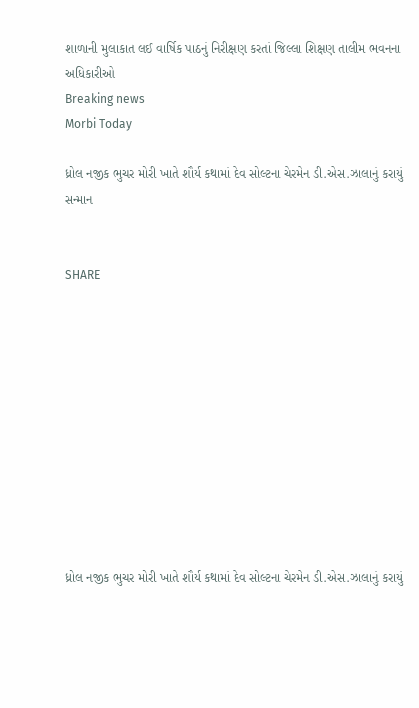શાળાની મુલાકાત લઈ વાર્ષિક પાઠનું નિરીક્ષણ કરતાં જિલ્લા શિક્ષણ તાલીમ ભવનના અધિકારીઓ
Breaking news
Morbi Today

ધ્રોલ નજીક ભુચર મોરી ખાતે શૌર્ય કથામાં દેવ સોલ્ટના ચેરમેન ડી.એસ.ઝાલાનું કરાયું સન્માન


SHARE











ધ્રોલ નજીક ભુચર મોરી ખાતે શૌર્ય કથામાં દેવ સોલ્ટના ચેરમેન ડી.એસ.ઝાલાનું કરાયું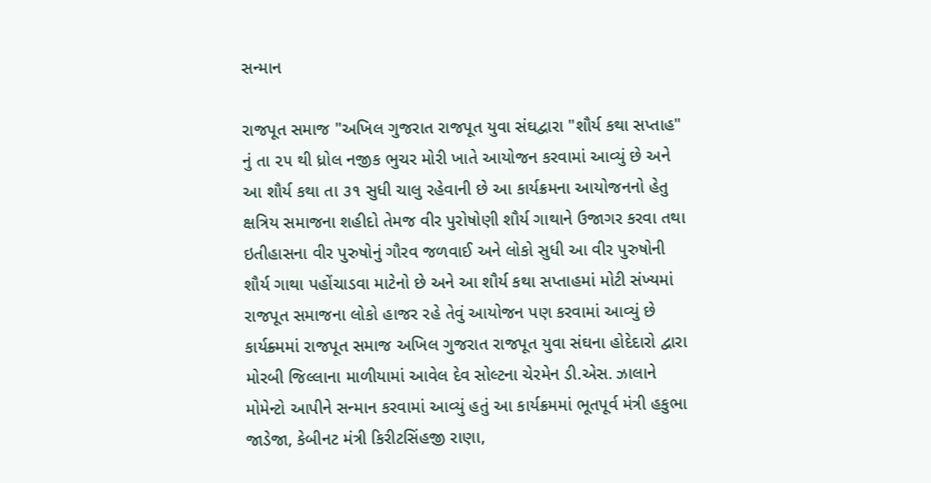સન્માન

રાજપૂત સમાજ "અખિલ ગુજરાત રાજપૂત યુવા સંઘદ્વારા "શૌર્ય કથા સપ્તાહ" નું તા ૨૫ થી ધ્રોલ નજીક ભુચર મોરી ખાતે આયોજન કરવામાં આવ્યું છે અને આ શૌર્ય કથા તા ૩૧ સુધી ચાલુ રહેવાની છે આ કાર્યક્રમના આયોજનનો હેતુ ક્ષત્રિય સમાજના શહીદો તેમજ વીર પુરોષોણી શૌર્ય ગાથાને ઉજાગર કરવા તથા ઇતીહાસના વીર પુરુષોનું ગૌરવ જળવાઈ અને લોકો સુધી આ વીર પુરુષોની શૌર્ય ગાથા પહોંચાડવા માટેનો છે અને આ શૌર્ય કથા સપ્તાહમાં મોટી સંખ્યમાં રાજપૂત સમાજના લોકો હાજર રહે તેવું આયોજન પણ કરવામાં આવ્યું છે કાર્યક્ર્મમાં રાજપૂત સમાજ અખિલ ગુજરાત રાજપૂત યુવા સંઘના હોદેદારો દ્વારા મોરબી જિલ્લાના માળીયામાં આવેલ દેવ સોલ્ટના ચેરમેન ડી.એસ. ઝાલાને મોમેન્ટો આપીને સન્માન કરવામાં આવ્યું હતું આ કાર્યક્રમમાં ભૂતપૂર્વ મંત્રી હકુભા જાડેજા, કેબીનટ મંત્રી કિરીટસિંહજી રાણા,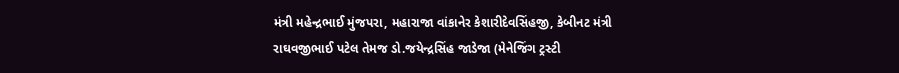મંત્રી મહેન્દ્રભાઈ મુંજપરા, મહારાજા વાંકાનેર કેશારીદેવસિંહજી, કેબીનટ મંત્રી રાઘવજીભાઈ પટેલ તેમજ ડો.જયેન્દ્રસિંહ જાડેજા (મેનેજિંગ ટ્રસ્ટી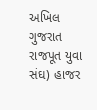અખિલ ગુજરાત રાજપૂત યુવા સંઘ) હાજર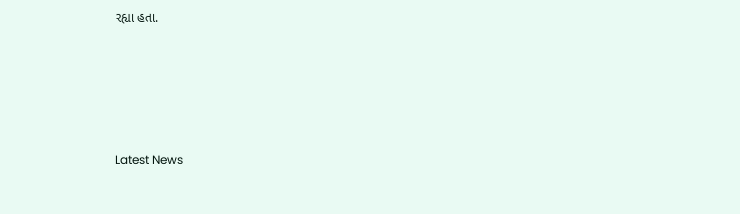રહ્યા હતા.






Latest News